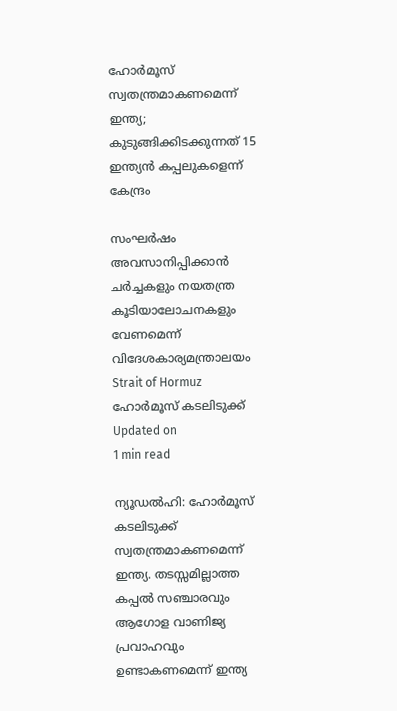ഹോര്‍മൂസ് സ്വതന്ത്രമാകണമെന്ന് ഇന്ത്യ; കുടുങ്ങിക്കിടക്കുന്നത് 15 ഇന്ത്യന്‍ കപ്പലുകളെന്ന് കേന്ദ്രം

സംഘര്‍ഷം അവസാനിപ്പിക്കാന്‍ ചര്‍ച്ചകളും നയതന്ത്ര കൂടിയാലോചനകളും വേണമെന്ന് വിദേശകാര്യമന്ത്രാലയം
Strait of Hormuz
ഹോര്‍മൂസ് കടലിടുക്ക്
Updated on
1 min read

ന്യൂഡല്‍ഹി: ഹോര്‍മൂസ് കടലിടുക്ക് സ്വതന്ത്രമാകണമെന്ന് ഇന്ത്യ. തടസ്സമില്ലാത്ത കപ്പല്‍ സഞ്ചാരവും ആഗോള വാണിജ്യ പ്രവാഹവും ഉണ്ടാകണമെന്ന് ഇന്ത്യ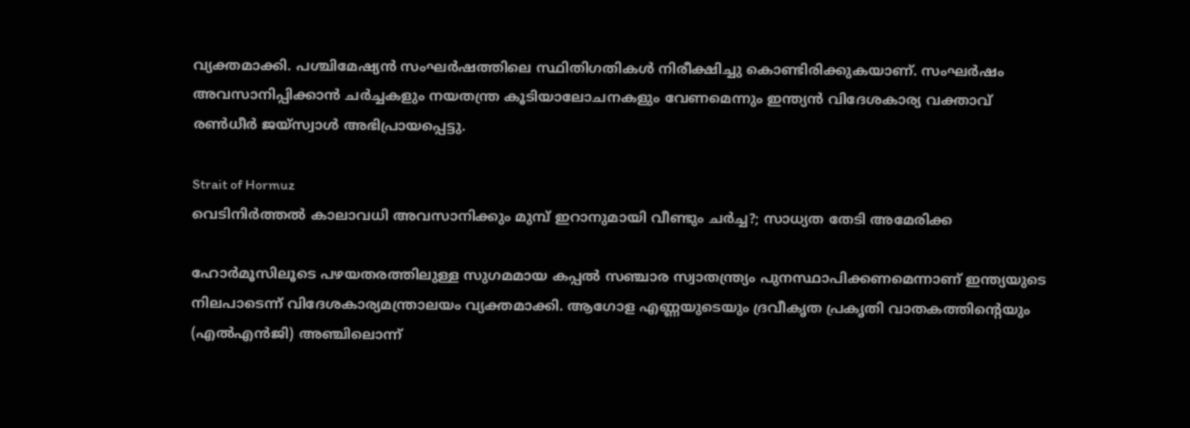വ്യക്തമാക്കി. പശ്ചിമേഷ്യന്‍ സംഘര്‍ഷത്തിലെ സ്ഥിതിഗതികള്‍ നിരീക്ഷിച്ചു കൊണ്ടിരിക്കുകയാണ്. സംഘര്‍ഷം അവസാനിപ്പിക്കാന്‍ ചര്‍ച്ചകളും നയതന്ത്ര കൂടിയാലോചനകളും വേണമെന്നും ഇന്ത്യന്‍ വിദേശകാര്യ വക്താവ് രണ്‍ധീര്‍ ജയ്‌സ്വാള്‍ അഭിപ്രായപ്പെട്ടു.

Strait of Hormuz
വെടിനിര്‍ത്തല്‍ കാലാവധി അവസാനിക്കും മുമ്പ് ഇറാനുമായി വീണ്ടും ചര്‍ച്ച?; സാധ്യത തേടി അമേരിക്ക

ഹോര്‍മൂസിലൂടെ പഴയതരത്തിലുള്ള സുഗമമായ കപ്പല്‍ സഞ്ചാര സ്വാതന്ത്ര്യം പുനസ്ഥാപിക്കണമെന്നാണ് ഇന്ത്യയുടെ നിലപാടെന്ന് വിദേശകാര്യമന്ത്രാലയം വ്യക്തമാക്കി. ആഗോള എണ്ണയുടെയും ദ്രവീകൃത പ്രകൃതി വാതകത്തിന്റെയും (എല്‍എന്‍ജി) അഞ്ചിലൊന്ന്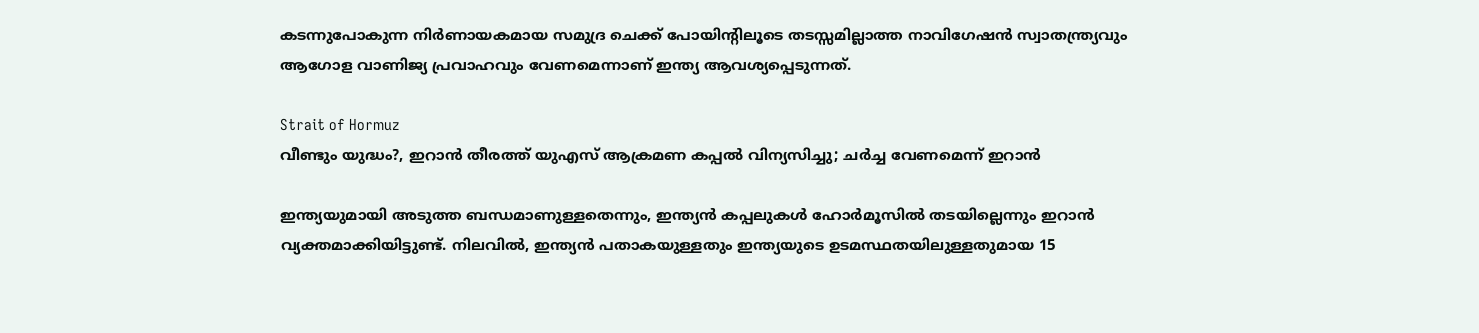കടന്നുപോകുന്ന നിര്‍ണായകമായ സമുദ്ര ചെക്ക് പോയിന്റിലൂടെ തടസ്സമില്ലാത്ത നാവിഗേഷന്‍ സ്വാതന്ത്ര്യവും ആഗോള വാണിജ്യ പ്രവാഹവും വേണമെന്നാണ് ഇന്ത്യ ആവശ്യപ്പെടുന്നത്.

Strait of Hormuz
വീണ്ടും യുദ്ധം?, ഇറാൻ തീരത്ത് യുഎസ് ആക്രമണ കപ്പൽ വിന്യസിച്ചു; ചർച്ച വേണമെന്ന് ഇറാൻ

ഇന്ത്യയുമായി അടുത്ത ബന്ധമാണുള്ളതെന്നും, ഇന്ത്യന്‍ കപ്പലുകള്‍ ഹോര്‍മൂസില്‍ തടയില്ലെന്നും ഇറാന്‍ വ്യക്തമാക്കിയിട്ടുണ്ട്. നിലവില്‍, ഇന്ത്യന്‍ പതാകയുള്ളതും ഇന്ത്യയുടെ ഉടമസ്ഥതയിലുള്ളതുമായ 15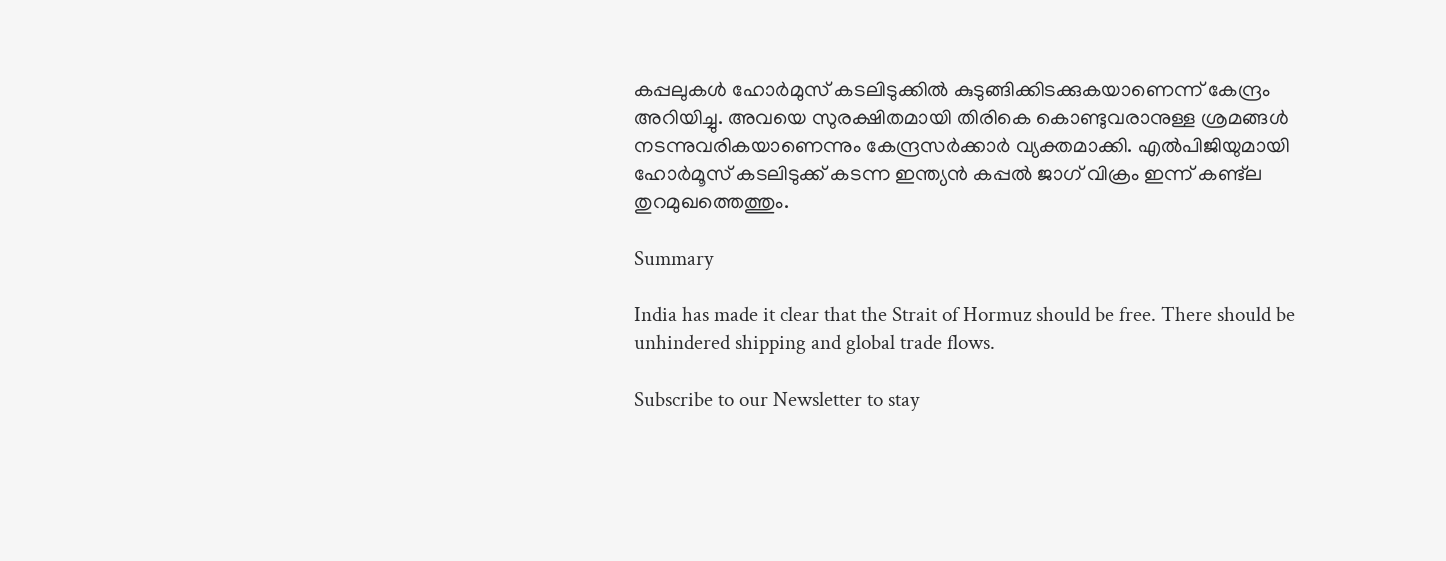കപ്പലുകള്‍ ഹോര്‍മുസ് കടലിടുക്കില്‍ കുടുങ്ങിക്കിടക്കുകയാണെന്ന് കേന്ദ്രം അറിയിച്ചു. അവയെ സുരക്ഷിതമായി തിരികെ കൊണ്ടുവരാനുള്ള ശ്രമങ്ങള്‍ നടന്നുവരികയാണെന്നും കേന്ദ്രസര്‍ക്കാര്‍ വ്യക്തമാക്കി. എല്‍പിജിയുമായി ഹോര്‍മൂസ് കടലിടുക്ക് കടന്ന ഇന്ത്യന്‍ കപ്പല്‍ ജാഗ് വിക്രം ഇന്ന് കണ്ട്‌ല തുറമുഖത്തെത്തും.

Summary

India has made it clear that the Strait of Hormuz should be free. There should be unhindered shipping and global trade flows.

Subscribe to our Newsletter to stay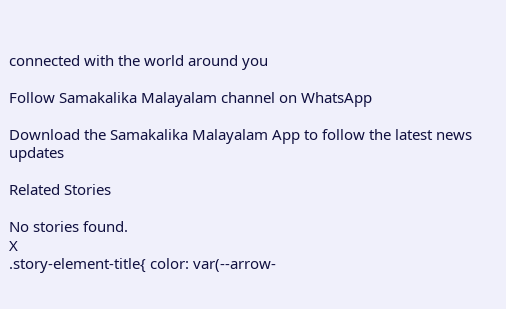connected with the world around you

Follow Samakalika Malayalam channel on WhatsApp

Download the Samakalika Malayalam App to follow the latest news updates

Related Stories

No stories found.
X
.story-element-title{ color: var(--arrow-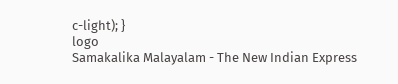c-light); }
logo
Samakalika Malayalam - The New Indian Express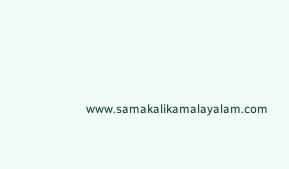www.samakalikamalayalam.com